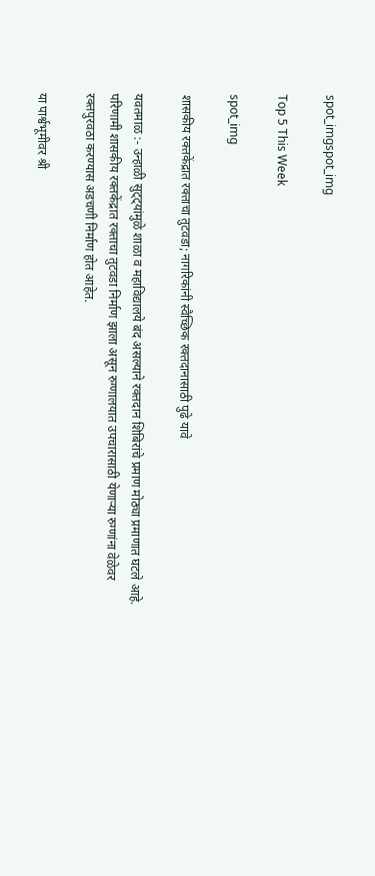spot_imgspot_img

Top 5 This Week

spot_img

शासकीय रक्तकेंद्रात रक्ताचा तुटवडा; नागरिकांनी स्वैच्छिक रक्तदानासाठी पुढे यावे

यवतमाळ :- उन्हाळी सुट्ट्यांमुळे शाळा व महाविद्यालये बंद असल्याने रक्तदान शिबिरांचे प्रमाण मोठ्या प्रमाणात घटले आहे. परिणामी शासकीय रक्तकेंद्रात रक्ताचा तुटवडा निर्माण झाला असून रुग्णालयात उपचारासाठी येणाऱ्या रुग्णांना वेळेवर रक्तपुरवठा करण्यास अडचणी निर्माण होत आहेत.

या पार्श्वभूमीवर श्री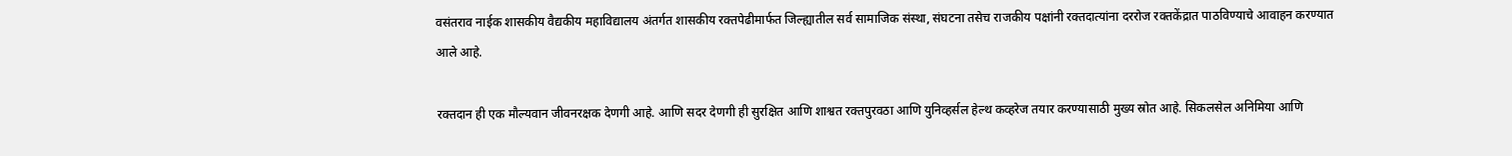वसंतराव नाईक शासकीय वैद्यकीय महाविद्यालय अंतर्गत शासकीय रक्तपेढीमार्फत जिल्ह्यातील सर्व सामाजिक संस्था, संघटना तसेच राजकीय पक्षांनी रक्तदात्यांना दररोज रक्तकेंद्रात पाठविण्याचे आवाहन करण्यात आले आहे.

रक्तदान ही एक मौल्यवान जीवनरक्षक देणगी आहे. आणि सदर देणगी ही सुरक्षित आणि शाश्वत रक्तपुरवठा आणि युनिव्हर्सल हेल्थ कव्हरेज तयार करण्यासाठी मुख्य स्रोत आहे. सिकलसेल अनिमिया आणि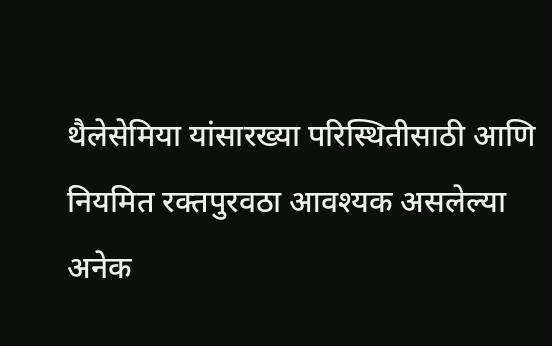थैलेसेमिया यांसारख्या परिस्थितीसाठी आणि नियमित रक्तपुरवठा आवश्यक असलेल्या अनेक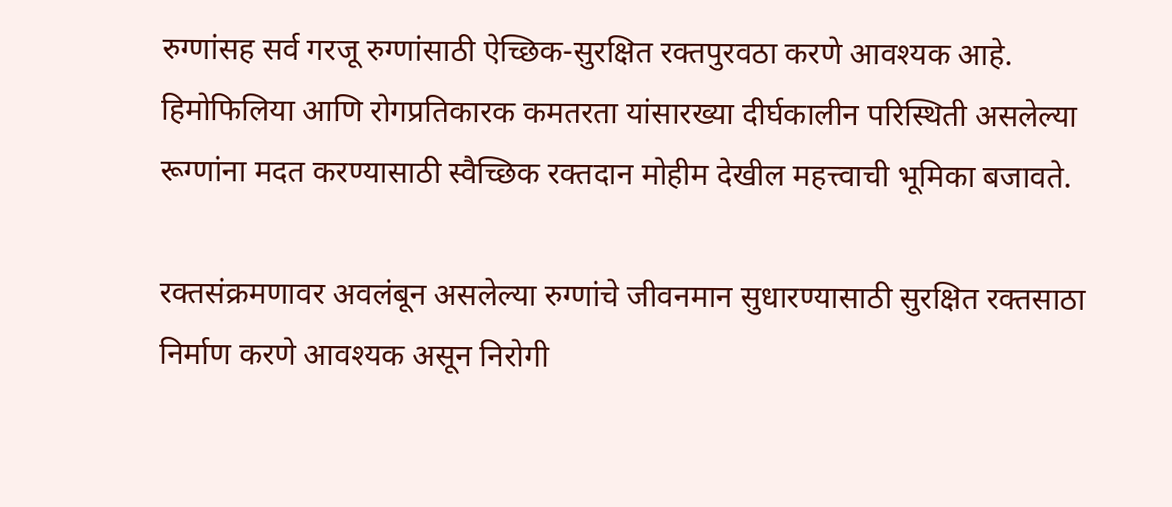रुग्णांसह सर्व गरजू रुग्णांसाठी ऐच्छिक-सुरक्षित रक्तपुरवठा करणे आवश्यक आहे. हिमोफिलिया आणि रोगप्रतिकारक कमतरता यांसारख्या दीर्घकालीन परिस्थिती असलेल्या रूग्णांना मदत करण्यासाठी स्वैच्छिक रक्तदान मोहीम देखील महत्त्वाची भूमिका बजावते.

रक्तसंक्रमणावर अवलंबून असलेल्या रुग्णांचे जीवनमान सुधारण्यासाठी सुरक्षित रक्तसाठा निर्माण करणे आवश्यक असून निरोगी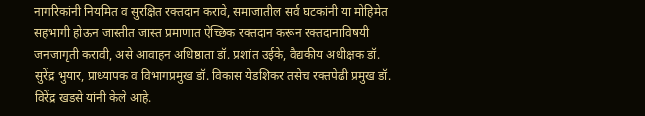नागरिकांनी नियमित व सुरक्षित रक्तदान करावे, समाजातील सर्व घटकांनी या मोहिमेत सहभागी होऊन जास्तीत जास्त प्रमाणात ऐच्छिक रक्तदान करून रक्तदानाविषयी जनजागृती करावी, असे आवाहन अधिष्ठाता डॉ. प्रशांत उईके, वैद्यकीय अधीक्षक डॉ. सुरेंद्र भुयार, प्राध्यापक व विभागप्रमुख डॉ. विकास येडशिकर तसेच रक्तपेढी प्रमुख डॉ. विरेंद्र खडसे यांनी केले आहे.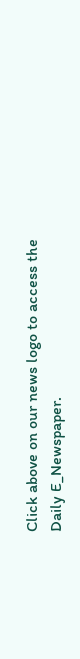Click above on our news logo to access the Daily E_Newspaper.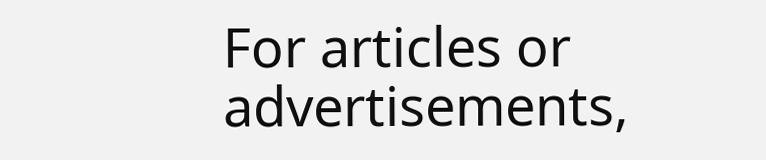For articles or advertisements,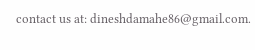contact us at: dineshdamahe86@gmail.com.